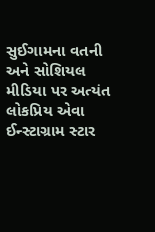સુઈગામના વતની અને સોશિયલ મીડિયા પર અત્યંત લોકપ્રિય એવા ઈન્સ્ટાગ્રામ સ્ટાર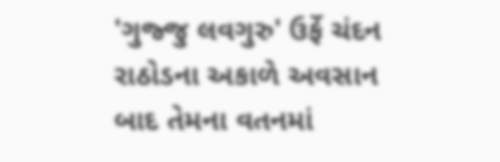'ગુજ્જુ લવગુરુ' ઉર્ફે ચંદન રાઠોડના અકાળે અવસાન બાદ તેમના વતનમાં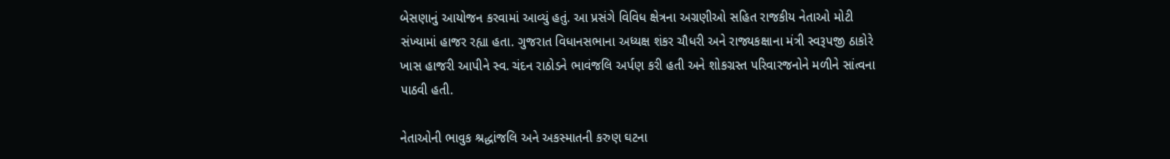બેસણાનું આયોજન કરવામાં આવ્યું હતું. આ પ્રસંગે વિવિધ ક્ષેત્રના અગ્રણીઓ સહિત રાજકીય નેતાઓ મોટી સંખ્યામાં હાજર રહ્યા હતા. ગુજરાત વિધાનસભાના અધ્યક્ષ શંકર ચૌધરી અને રાજ્યકક્ષાના મંત્રી સ્વરૂપજી ઠાકોરે ખાસ હાજરી આપીને સ્વ. ચંદન રાઠોડને ભાવંજલિ અર્પણ કરી હતી અને શોકગ્રસ્ત પરિવારજનોને મળીને સાંત્વના પાઠવી હતી.

નેતાઓની ભાવુક શ્રદ્ધાંજલિ અને અકસ્માતની કરુણ ઘટના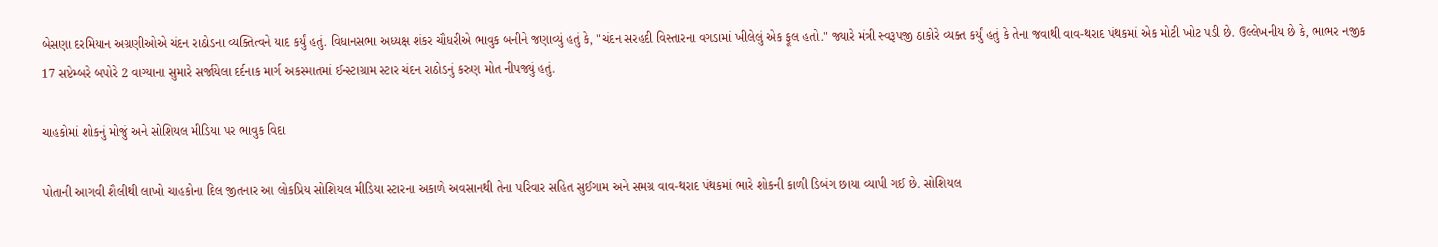બેસણા દરમિયાન અગ્રણીઓએ ચંદન રાઠોડના વ્યક્તિત્વને યાદ કર્યું હતું. વિધાનસભા અધ્યક્ષ શંકર ચૌધરીએ ભાવુક બનીને જણાવ્યું હતું કે, "ચંદન સરહદી વિસ્તારના વગડામાં ખીલેલું એક ફૂલ હતો." જ્યારે મંત્રી સ્વરૂપજી ઠાકોરે વ્યક્ત કર્યું હતું કે તેના જવાથી વાવ-થરાદ પંથકમાં એક મોટી ખોટ પડી છે. ઉલ્લેખનીય છે કે, ભાભર નજીક 17 સપ્ટેમ્બરે બપોરે 2 વાગ્યાના સુમારે સર્જાયેલા દર્દનાક માર્ગ અકસ્માતમાં ઈન્સ્ટાગ્રામ સ્ટાર ચંદન રાઠોડનું કરુણ મોત નીપજ્યું હતું.

ચાહકોમાં શોકનું મોજું અને સોશિયલ મીડિયા પર ભાવુક વિદા

પોતાની આગવી શૈલીથી લાખો ચાહકોના દિલ જીતનાર આ લોકપ્રિય સોશિયલ મીડિયા સ્ટારના અકાળે અવસાનથી તેના પરિવાર સહિત સુઈગામ અને સમગ્ર વાવ-થરાદ પંથકમાં ભારે શોકની કાળી ડિબંગ છાયા વ્યાપી ગઈ છે. સોશિયલ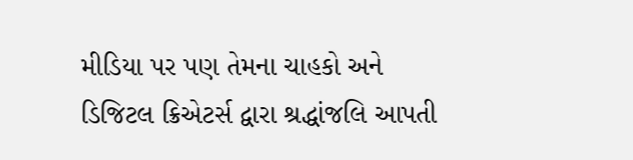મીડિયા પર પણ તેમના ચાહકો અને ડિજિટલ ક્રિએટર્સ દ્વારા શ્રદ્ધાંજલિ આપતી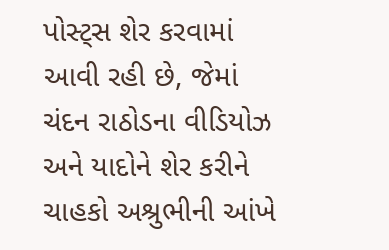પોસ્ટ્સ શેર કરવામાં આવી રહી છે, જેમાં ચંદન રાઠોડના વીડિયોઝ અને યાદોને શેર કરીને ચાહકો અશ્રુભીની આંખે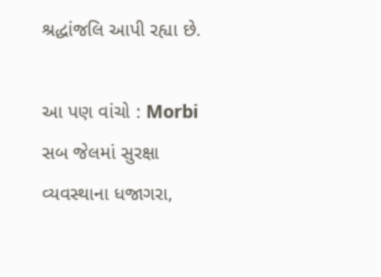શ્રદ્ધાંજલિ આપી રહ્યા છે.

આ પણ વાંચો : Morbi સબ જેલમાં સુરક્ષા વ્યવસ્થાના ધજાગરા,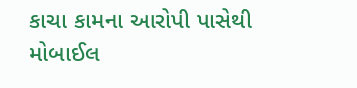કાચા કામના આરોપી પાસેથી મોબાઈલ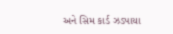અને સિમ કાર્ડ ઝડપાયા